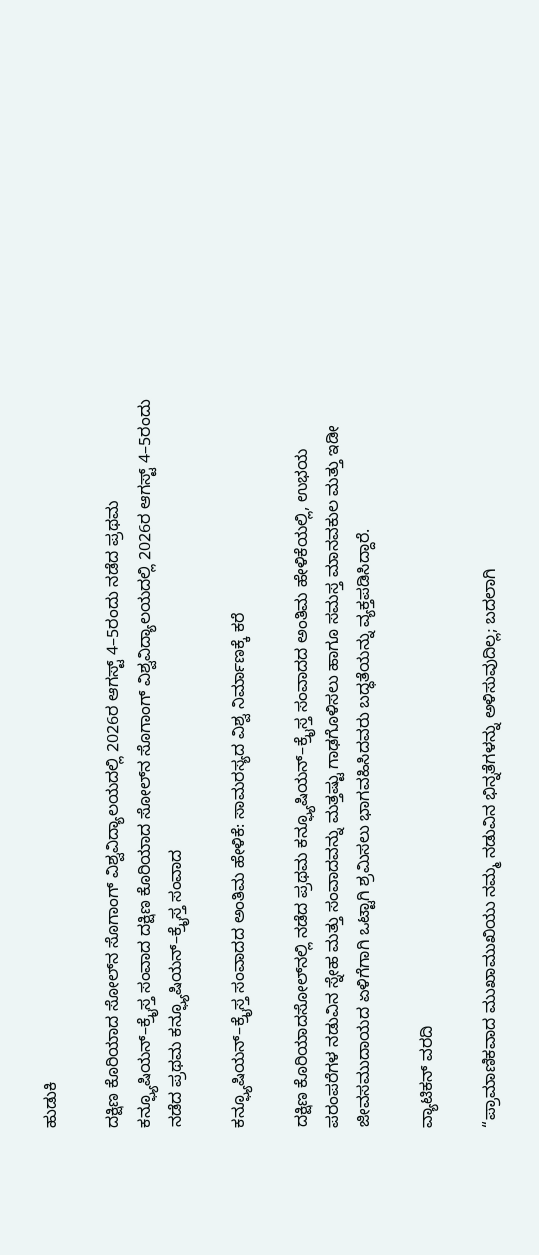ಹುಡುಕಿ

ದಕ್ಷಿಣ ಕೊರಿಯಾದ ಸೋಲ್‌ನ ಸೊಗಾಂಗ್ ವಿಶ್ವವಿದ್ಯಾಲಯದಲ್ಲಿ 2026ರ ಆಗಸ್ಟ್ 4–5ರಂದು ನಡೆದ ಪ್ರಥಮ ಕನ್ಫ್ಯೂಷಿಯನ್–ಕ್ರೈಸ್ತ ಸಂವಾದ ದಕ್ಷಿಣ ಕೊರಿಯಾದ ಸೋಲ್‌ನ ಸೊಗಾಂಗ್ ವಿಶ್ವವಿದ್ಯಾಲಯದಲ್ಲಿ 2026ರ ಆಗಸ್ಟ್ 4–5ರಂದು ನಡೆದ ಪ್ರಥಮ ಕನ್ಫ್ಯೂಷಿಯನ್–ಕ್ರೈಸ್ತ ಸಂವಾದ

ಕನ್ಫ್ಯೂಷಿಯನ್–ಕ್ರೈಸ್ತ ಸಂವಾದದ ಅಂತಿಮ ಹೇಳಿಕೆ: ಸಾಮರಸ್ಯದ ವಿಶ್ವ ನಿರ್ಮಾಣಕ್ಕೆ ಕರೆ

ದಕ್ಷಿಣ ಕೊರಿಯಾದಸೋಲ್‌ನಲ್ಲಿ ನಡೆದ ಪ್ರಥಮ ಕನ್ಫ್ಯೂಷಿಯನ್–ಕ್ರೈಸ್ತ ಸಂವಾದದ ಅಂತಿಮ ಹೇಳಿಕೆಯಲ್ಲಿ, ಉಭಯ ಪರಂಪರೆಗಳ ನಡುವಿನ ಸ್ನೇಹ ಮತ್ತು ಸಂವಾದವನ್ನು ಮತ್ತಷ್ಟು ಗಾಢಗೊಳಿಸಲು ಹಾಗೂ ಸಮಸ್ತ ಮಾನವಕುಲ ಮತ್ತು ಇಡೀ ಜೀವಸಮುದಾಯದ ಏಳಿಗೆಗಾಗಿ ಒಟ್ಟಾಗಿ ಶ್ರಮಿಸಲು ಭಾಗವಹಿಸಿದವರು ಬದ್ಧತೆಯನ್ನು ವ್ಯಕ್ತಪಡಿಸಿದ್ದಾರೆ.

ವ್ಯಾಟಿಕನ್ ವರದಿ

“ಪ್ರಾಮಾಣಿಕವಾದ ಮುಖಾಮುಖಿಯು ನಮ್ಮ ನಡುವಿನ ಭಿನ್ನತೆಗಳನ್ನು ಅಳಿಸುವುದಿಲ್ಲ; ಬದಲಾಗಿ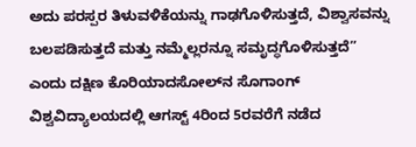ಅದು ಪರಸ್ಪರ ತಿಳುವಳಿಕೆಯನ್ನು ಗಾಢಗೊಳಿಸುತ್ತದೆ, ವಿಶ್ವಾಸವನ್ನು ಬಲಪಡಿಸುತ್ತದೆ ಮತ್ತು ನಮ್ಮೆಲ್ಲರನ್ನೂ ಸಮೃದ್ಧಗೊಳಿಸುತ್ತದೆ” ಎಂದು ದಕ್ಷಿಣ ಕೊರಿಯಾದಸೋಲ್‌ನ ಸೊಗಾಂಗ್ ವಿಶ್ವವಿದ್ಯಾಲಯದಲ್ಲಿ ಆಗಸ್ಟ್ 4ರಿಂದ 5ರವರೆಗೆ ನಡೆದ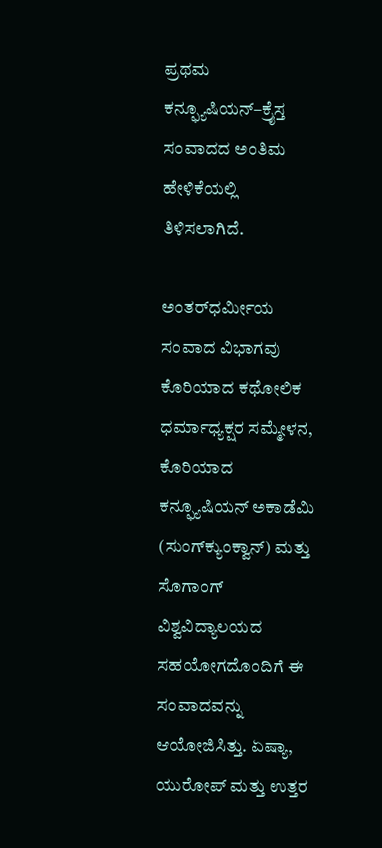ಪ್ರಥಮ ಕನ್ಫ್ಯೂಷಿಯನ್–ಕ್ರೈಸ್ತ ಸಂವಾದದ ಅಂತಿಮ ಹೇಳಿಕೆಯಲ್ಲಿ ತಿಳಿಸಲಾಗಿದೆ.

ಅಂತರ್‌ಧರ್ಮೀಯ ಸಂವಾದ ವಿಭಾಗವು ಕೊರಿಯಾದ ಕಥೋಲಿಕ ಧರ್ಮಾಧ್ಯಕ್ಷರ ಸಮ್ಮೇಳನ, ಕೊರಿಯಾದ ಕನ್ಫ್ಯೂಷಿಯನ್ ಅಕಾಡೆಮಿ (ಸುಂಗ್‌ಕ್ಯುಂಕ್ವಾನ್) ಮತ್ತು ಸೊಗಾಂಗ್ ವಿಶ್ವವಿದ್ಯಾಲಯದ ಸಹಯೋಗದೊಂದಿಗೆ ಈ ಸಂವಾದವನ್ನು ಆಯೋಜಿಸಿತ್ತು. ಏಷ್ಯಾ, ಯುರೋಪ್ ಮತ್ತು ಉತ್ತರ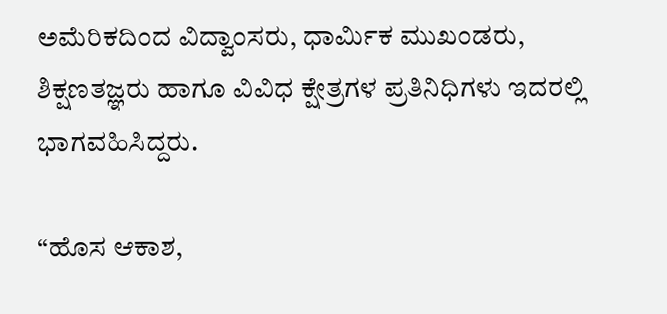ಅಮೆರಿಕದಿಂದ ವಿದ್ವಾಂಸರು, ಧಾರ್ಮಿಕ ಮುಖಂಡರು, ಶಿಕ್ಷಣತಜ್ಞರು ಹಾಗೂ ವಿವಿಧ ಕ್ಷೇತ್ರಗಳ ಪ್ರತಿನಿಧಿಗಳು ಇದರಲ್ಲಿ ಭಾಗವಹಿಸಿದ್ದರು.

“ಹೊಸ ಆಕಾಶ,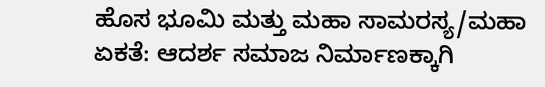ಹೊಸ ಭೂಮಿ ಮತ್ತು ಮಹಾ ಸಾಮರಸ್ಯ/ಮಹಾ ಏಕತೆ: ಆದರ್ಶ ಸಮಾಜ ನಿರ್ಮಾಣಕ್ಕಾಗಿ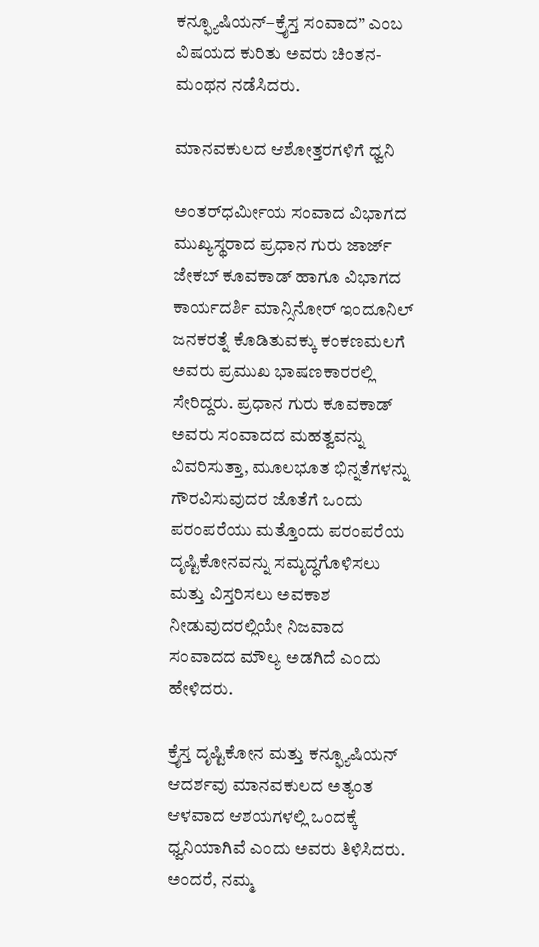ಕನ್ಫ್ಯೂಷಿಯನ್–ಕ್ರೈಸ್ತ ಸಂವಾದ” ಎಂಬ ವಿಷಯದ ಕುರಿತು ಅವರು ಚಿಂತನ-ಮಂಥನ ನಡೆಸಿದರು.

ಮಾನವಕುಲದ ಆಶೋತ್ತರಗಳಿಗೆ ಧ್ವನಿ

ಅಂತರ್‌ಧರ್ಮೀಯ ಸಂವಾದ ವಿಭಾಗದ ಮುಖ್ಯಸ್ಥರಾದ ಪ್ರಧಾನ ಗುರು ಜಾರ್ಜ್ ಜೇಕಬ್ ಕೂವಕಾಡ್ ಹಾಗೂ ವಿಭಾಗದ ಕಾರ್ಯದರ್ಶಿ ಮಾನ್ಸಿನೋರ್ ಇಂದೂನಿಲ್ ಜನಕರತ್ನೆ ಕೊಡಿತುವಕ್ಕು ಕಂಕಣಮಲಗೆ ಅವರು ಪ್ರಮುಖ ಭಾಷಣಕಾರರಲ್ಲಿ ಸೇರಿದ್ದರು. ಪ್ರಧಾನ ಗುರು ಕೂವಕಾಡ್ ಅವರು ಸಂವಾದದ ಮಹತ್ವವನ್ನು ವಿವರಿಸುತ್ತಾ, ಮೂಲಭೂತ ಭಿನ್ನತೆಗಳನ್ನು ಗೌರವಿಸುವುದರ ಜೊತೆಗೆ ಒಂದು ಪರಂಪರೆಯು ಮತ್ತೊಂದು ಪರಂಪರೆಯ ದೃಷ್ಟಿಕೋನವನ್ನು ಸಮೃದ್ಧಗೊಳಿಸಲು ಮತ್ತು ವಿಸ್ತರಿಸಲು ಅವಕಾಶ ನೀಡುವುದರಲ್ಲಿಯೇ ನಿಜವಾದ ಸಂವಾದದ ಮೌಲ್ಯ ಅಡಗಿದೆ ಎಂದು ಹೇಳಿದರು.

ಕ್ರೈಸ್ತ ದೃಷ್ಟಿಕೋನ ಮತ್ತು ಕನ್ಫ್ಯೂಷಿಯನ್ ಆದರ್ಶವು ಮಾನವಕುಲದ ಅತ್ಯಂತ ಆಳವಾದ ಆಶಯಗಳಲ್ಲಿ ಒಂದಕ್ಕೆ ಧ್ವನಿಯಾಗಿವೆ ಎಂದು ಅವರು ತಿಳಿಸಿದರು. ಅಂದರೆ, ನಮ್ಮ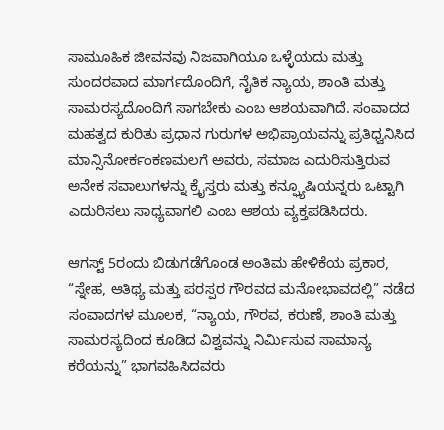ಸಾಮೂಹಿಕ ಜೀವನವು ನಿಜವಾಗಿಯೂ ಒಳ್ಳೆಯದು ಮತ್ತು ಸುಂದರವಾದ ಮಾರ್ಗದೊಂದಿಗೆ, ನೈತಿಕ ನ್ಯಾಯ, ಶಾಂತಿ ಮತ್ತು ಸಾಮರಸ್ಯದೊಂದಿಗೆ ಸಾಗಬೇಕು ಎಂಬ ಆಶಯವಾಗಿದೆ. ಸಂವಾದದ ಮಹತ್ವದ ಕುರಿತು ಪ್ರಧಾನ ಗುರುಗಳ ಅಭಿಪ್ರಾಯವನ್ನು ಪ್ರತಿಧ್ವನಿಸಿದ ಮಾನ್ಸಿನೋರ್ಕಂಕಣಮಲಗೆ ಅವರು, ಸಮಾಜ ಎದುರಿಸುತ್ತಿರುವ ಅನೇಕ ಸವಾಲುಗಳನ್ನು ಕ್ರೈಸ್ತರು ಮತ್ತು ಕನ್ಫ್ಯೂಷಿಯನ್ನರು ಒಟ್ಟಾಗಿ ಎದುರಿಸಲು ಸಾಧ್ಯವಾಗಲಿ ಎಂಬ ಆಶಯ ವ್ಯಕ್ತಪಡಿಸಿದರು.

ಆಗಸ್ಟ್ 5ರಂದು ಬಿಡುಗಡೆಗೊಂಡ ಅಂತಿಮ ಹೇಳಿಕೆಯ ಪ್ರಕಾರ, “ಸ್ನೇಹ, ಆತಿಥ್ಯ ಮತ್ತು ಪರಸ್ಪರ ಗೌರವದ ಮನೋಭಾವದಲ್ಲಿ” ನಡೆದ ಸಂವಾದಗಳ ಮೂಲಕ, “ನ್ಯಾಯ, ಗೌರವ, ಕರುಣೆ, ಶಾಂತಿ ಮತ್ತು ಸಾಮರಸ್ಯದಿಂದ ಕೂಡಿದ ವಿಶ್ವವನ್ನು ನಿರ್ಮಿಸುವ ಸಾಮಾನ್ಯ ಕರೆಯನ್ನು” ಭಾಗವಹಿಸಿದವರು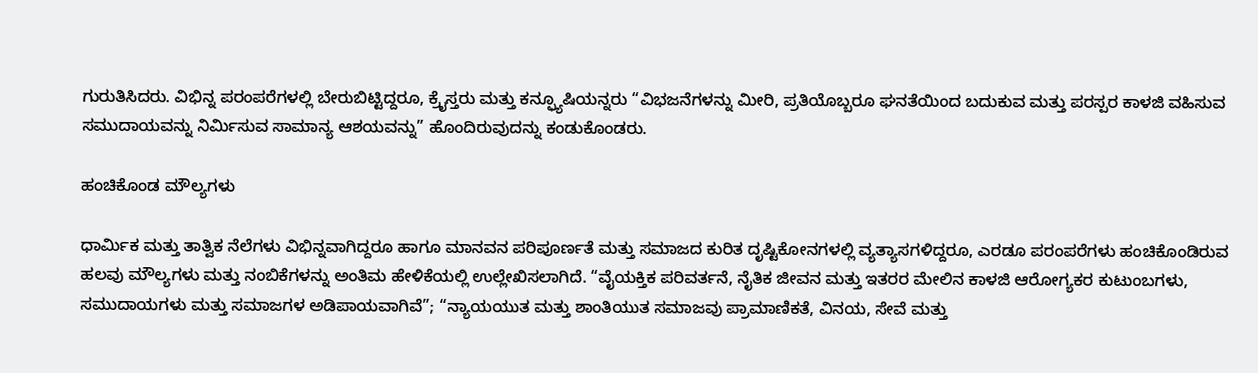ಗುರುತಿಸಿದರು. ವಿಭಿನ್ನ ಪರಂಪರೆಗಳಲ್ಲಿ ಬೇರುಬಿಟ್ಟಿದ್ದರೂ, ಕ್ರೈಸ್ತರು ಮತ್ತು ಕನ್ಫ್ಯೂಷಿಯನ್ನರು “ವಿಭಜನೆಗಳನ್ನು ಮೀರಿ, ಪ್ರತಿಯೊಬ್ಬರೂ ಘನತೆಯಿಂದ ಬದುಕುವ ಮತ್ತು ಪರಸ್ಪರ ಕಾಳಜಿ ವಹಿಸುವ ಸಮುದಾಯವನ್ನು ನಿರ್ಮಿಸುವ ಸಾಮಾನ್ಯ ಆಶಯವನ್ನು” ಹೊಂದಿರುವುದನ್ನು ಕಂಡುಕೊಂಡರು.

ಹಂಚಿಕೊಂಡ ಮೌಲ್ಯಗಳು

ಧಾರ್ಮಿಕ ಮತ್ತು ತಾತ್ವಿಕ ನೆಲೆಗಳು ವಿಭಿನ್ನವಾಗಿದ್ದರೂ ಹಾಗೂ ಮಾನವನ ಪರಿಪೂರ್ಣತೆ ಮತ್ತು ಸಮಾಜದ ಕುರಿತ ದೃಷ್ಟಿಕೋನಗಳಲ್ಲಿ ವ್ಯತ್ಯಾಸಗಳಿದ್ದರೂ, ಎರಡೂ ಪರಂಪರೆಗಳು ಹಂಚಿಕೊಂಡಿರುವ ಹಲವು ಮೌಲ್ಯಗಳು ಮತ್ತು ನಂಬಿಕೆಗಳನ್ನು ಅಂತಿಮ ಹೇಳಿಕೆಯಲ್ಲಿ ಉಲ್ಲೇಖಿಸಲಾಗಿದೆ. “ವೈಯಕ್ತಿಕ ಪರಿವರ್ತನೆ, ನೈತಿಕ ಜೀವನ ಮತ್ತು ಇತರರ ಮೇಲಿನ ಕಾಳಜಿ ಆರೋಗ್ಯಕರ ಕುಟುಂಬಗಳು, ಸಮುದಾಯಗಳು ಮತ್ತು ಸಮಾಜಗಳ ಅಡಿಪಾಯವಾಗಿವೆ”; “ನ್ಯಾಯಯುತ ಮತ್ತು ಶಾಂತಿಯುತ ಸಮಾಜವು ಪ್ರಾಮಾಣಿಕತೆ, ವಿನಯ, ಸೇವೆ ಮತ್ತು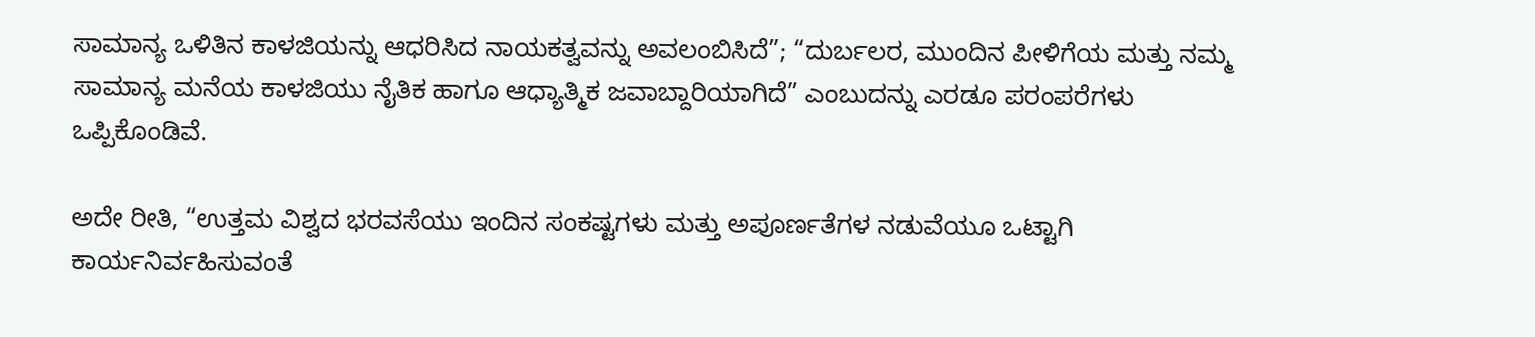ಸಾಮಾನ್ಯ ಒಳಿತಿನ ಕಾಳಜಿಯನ್ನು ಆಧರಿಸಿದ ನಾಯಕತ್ವವನ್ನು ಅವಲಂಬಿಸಿದೆ”; “ದುರ್ಬಲರ, ಮುಂದಿನ ಪೀಳಿಗೆಯ ಮತ್ತು ನಮ್ಮ ಸಾಮಾನ್ಯ ಮನೆಯ ಕಾಳಜಿಯು ನೈತಿಕ ಹಾಗೂ ಆಧ್ಯಾತ್ಮಿಕ ಜವಾಬ್ದಾರಿಯಾಗಿದೆ” ಎಂಬುದನ್ನು ಎರಡೂ ಪರಂಪರೆಗಳು ಒಪ್ಪಿಕೊಂಡಿವೆ.

ಅದೇ ರೀತಿ, “ಉತ್ತಮ ವಿಶ್ವದ ಭರವಸೆಯು ಇಂದಿನ ಸಂಕಷ್ಟಗಳು ಮತ್ತು ಅಪೂರ್ಣತೆಗಳ ನಡುವೆಯೂ ಒಟ್ಟಾಗಿ ಕಾರ್ಯನಿರ್ವಹಿಸುವಂತೆ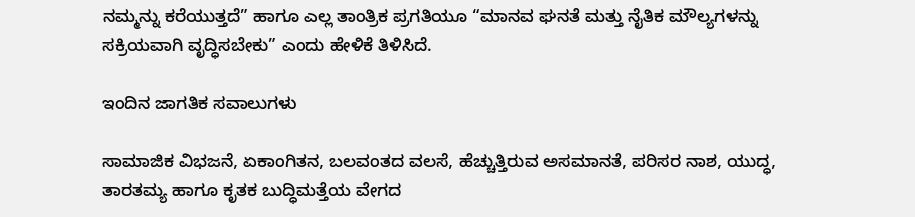ನಮ್ಮನ್ನು ಕರೆಯುತ್ತದೆ” ಹಾಗೂ ಎಲ್ಲ ತಾಂತ್ರಿಕ ಪ್ರಗತಿಯೂ “ಮಾನವ ಘನತೆ ಮತ್ತು ನೈತಿಕ ಮೌಲ್ಯಗಳನ್ನು ಸಕ್ರಿಯವಾಗಿ ವೃದ್ಧಿಸಬೇಕು” ಎಂದು ಹೇಳಿಕೆ ತಿಳಿಸಿದೆ.

ಇಂದಿನ ಜಾಗತಿಕ ಸವಾಲುಗಳು

ಸಾಮಾಜಿಕ ವಿಭಜನೆ, ಏಕಾಂಗಿತನ, ಬಲವಂತದ ವಲಸೆ, ಹೆಚ್ಚುತ್ತಿರುವ ಅಸಮಾನತೆ, ಪರಿಸರ ನಾಶ, ಯುದ್ಧ, ತಾರತಮ್ಯ ಹಾಗೂ ಕೃತಕ ಬುದ್ಧಿಮತ್ತೆಯ ವೇಗದ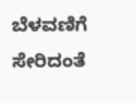ಬೆಳವಣಿಗೆ ಸೇರಿದಂತೆ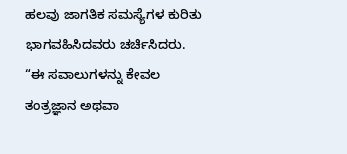ಹಲವು ಜಾಗತಿಕ ಸಮಸ್ಯೆಗಳ ಕುರಿತು ಭಾಗವಹಿಸಿದವರು ಚರ್ಚಿಸಿದರು. “ಈ ಸವಾಲುಗಳನ್ನು ಕೇವಲ ತಂತ್ರಜ್ಞಾನ ಅಥವಾ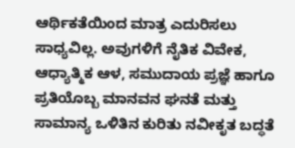ಆರ್ಥಿಕತೆಯಿಂದ ಮಾತ್ರ ಎದುರಿಸಲು ಸಾಧ್ಯವಿಲ್ಲ. ಅವುಗಳಿಗೆ ನೈತಿಕ ವಿವೇಕ, ಆಧ್ಯಾತ್ಮಿಕ ಆಳ, ಸಮುದಾಯ ಪ್ರಜ್ಞೆ ಹಾಗೂ ಪ್ರತಿಯೊಬ್ಬ ಮಾನವನ ಘನತೆ ಮತ್ತು ಸಾಮಾನ್ಯ ಒಳಿತಿನ ಕುರಿತು ನವೀಕೃತ ಬದ್ಧತೆ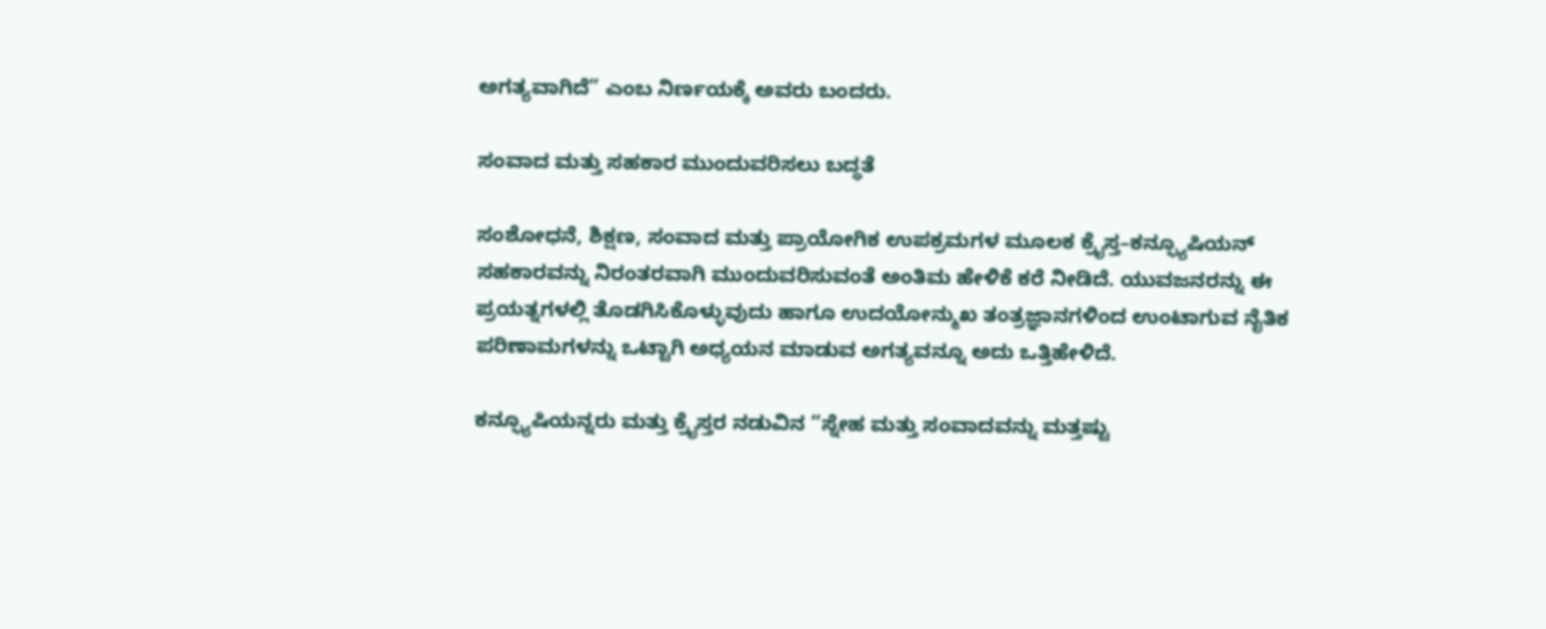ಅಗತ್ಯವಾಗಿದೆ” ಎಂಬ ನಿರ್ಣಯಕ್ಕೆ ಅವರು ಬಂದರು.

ಸಂವಾದ ಮತ್ತು ಸಹಕಾರ ಮುಂದುವರಿಸಲು ಬದ್ಧತೆ

ಸಂಶೋಧನೆ, ಶಿಕ್ಷಣ, ಸಂವಾದ ಮತ್ತು ಪ್ರಾಯೋಗಿಕ ಉಪಕ್ರಮಗಳ ಮೂಲಕ ಕ್ರೈಸ್ತ–ಕನ್ಫ್ಯೂಷಿಯನ್ ಸಹಕಾರವನ್ನು ನಿರಂತರವಾಗಿ ಮುಂದುವರಿಸುವಂತೆ ಅಂತಿಮ ಹೇಳಿಕೆ ಕರೆ ನೀಡಿದೆ. ಯುವಜನರನ್ನು ಈ ಪ್ರಯತ್ನಗಳಲ್ಲಿ ತೊಡಗಿಸಿಕೊಳ್ಳುವುದು ಹಾಗೂ ಉದಯೋನ್ಮುಖ ತಂತ್ರಜ್ಞಾನಗಳಿಂದ ಉಂಟಾಗುವ ನೈತಿಕ ಪರಿಣಾಮಗಳನ್ನು ಒಟ್ಟಾಗಿ ಅಧ್ಯಯನ ಮಾಡುವ ಅಗತ್ಯವನ್ನೂ ಅದು ಒತ್ತಿಹೇಳಿದೆ.

ಕನ್ಫ್ಯೂಷಿಯನ್ನರು ಮತ್ತು ಕ್ರೈಸ್ತರ ನಡುವಿನ “ಸ್ನೇಹ ಮತ್ತು ಸಂವಾದವನ್ನು ಮತ್ತಷ್ಟು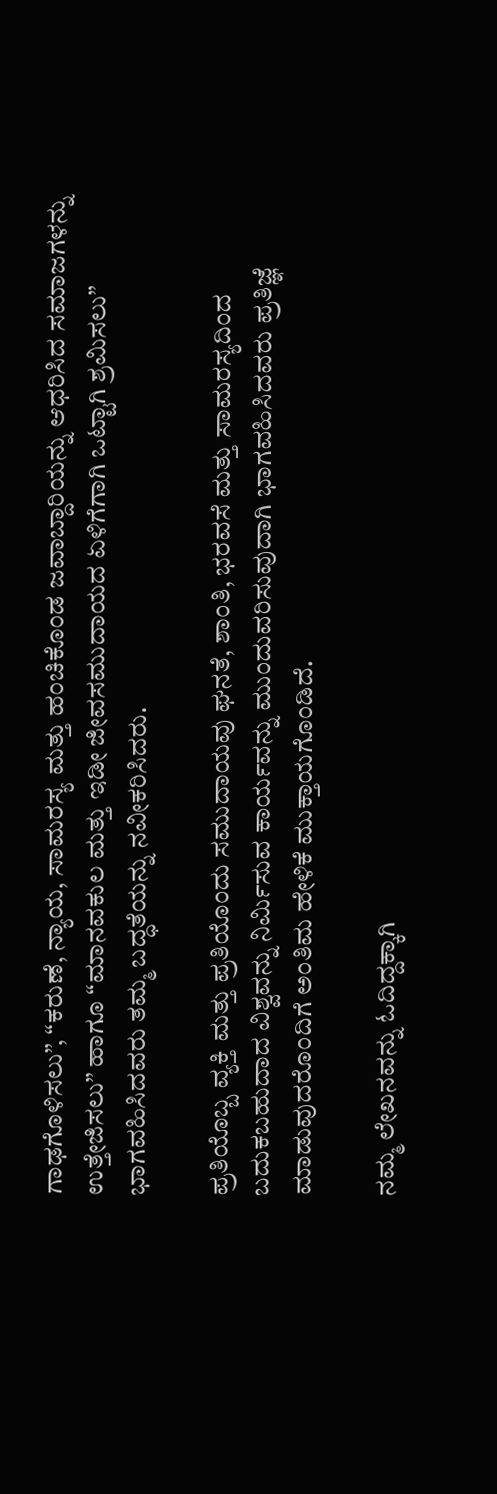ಗಾಢಗೊಳಿಸಲು”, “ಕರುಣೆ, ನ್ಯಾಯ, ಸಾಮರಸ್ಯ ಮತ್ತು ಹಂಚಿಕೊಂಡ ಜವಾಬ್ದಾರಿಯನ್ನು ಆಧರಿಸಿದ ಸಮಾಜಗಳನ್ನು ಉತ್ತೇಜಿಸಲು” ಹಾಗೂ “ಮಾನವಕುಲ ಮತ್ತು ಇಡೀ ಜೀವಸಮುದಾಯದ ಏಳಿಗೆಗಾಗಿ ಒಟ್ಟಾಗಿ ಶ್ರಮಿಸಲು” ಭಾಗವಹಿಸಿದವರು ತಮ್ಮ ಬದ್ಧತೆಯನ್ನು ನವೀಕರಿಸಿದರು.

ಪ್ರತಿಯೊಬ್ಬ ವ್ಯಕ್ತಿ ಮತ್ತು ಪ್ರತಿಯೊಂದು ಸಮುದಾಯವು ಘನತೆ, ಶಾಂತಿ, ಭರವಸೆ ಮತ್ತು ಸಾಮರಸ್ಯದಿಂದ ಬದುಕಬಹುದಾದ ವಿಶ್ವವನ್ನು ನಿರ್ಮಿಸುವ ಕಾರ್ಯವನ್ನು ಮುಂದುವರಿಸುವುದಾಗಿ ಭಾಗವಹಿಸಿದವರು ಪ್ರತಿಜ್ಞೆ ಮಾಡುವುದರೊಂದಿಗೆ ಅಂತಿಮ ಹೇಳಿಕೆ ಮುಕ್ತಾಯಗೊಂಡಿದೆ.

ನಮ್ಮ ಲೇಖನವನ್ನು ಓದಿದ್ದಕ್ಕಾಗಿ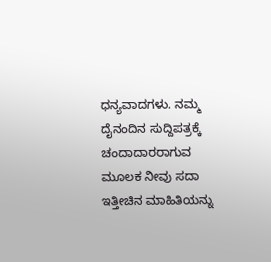ಧನ್ಯವಾದಗಳು. ನಮ್ಮ ದೈನಂದಿನ ಸುದ್ದಿಪತ್ರಕ್ಕೆ ಚಂದಾದಾರರಾಗುವ ಮೂಲಕ ನೀವು ಸದಾ ಇತ್ತೀಚಿನ ಮಾಹಿತಿಯನ್ನು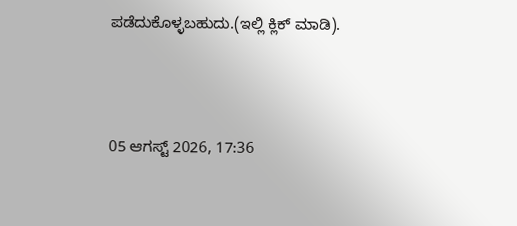ಪಡೆದುಕೊಳ್ಳಬಹುದು.(ಇಲ್ಲಿ ಕ್ಲಿಕ್ ಮಾಡಿ).



05 ಆಗಸ್ಟ್ 2026, 17:36